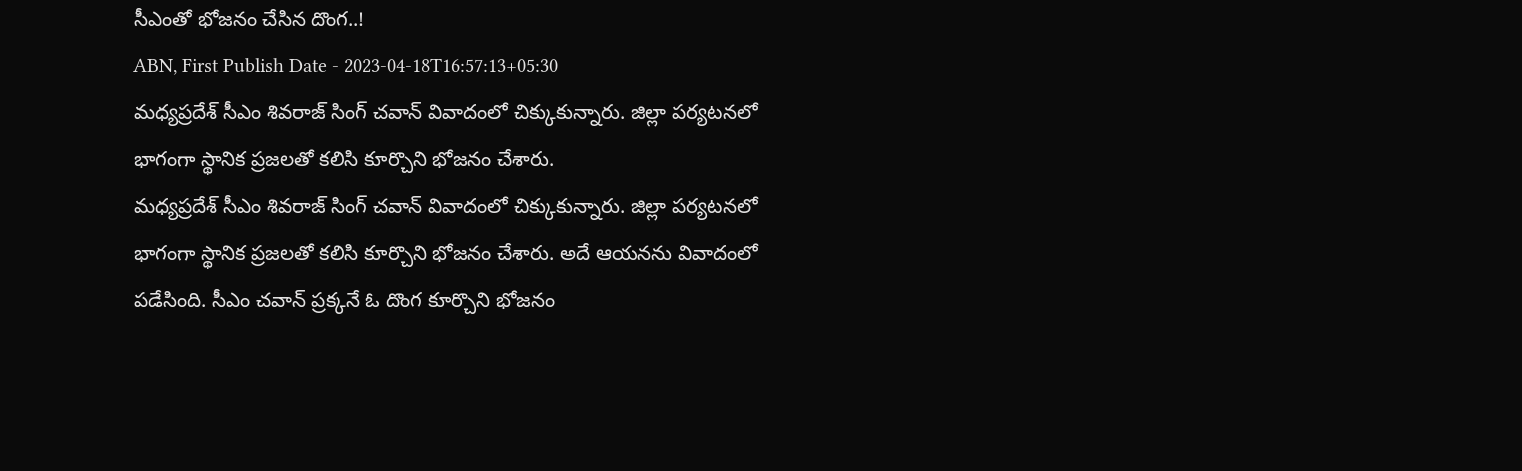సీఎంతో భోజనం చేసిన దొంగ..!
ABN, First Publish Date - 2023-04-18T16:57:13+05:30
మధ్యప్రదేశ్ సీఎం శివరాజ్ సింగ్ చవాన్ వివాదంలో చిక్కుకున్నారు. జిల్లా పర్యటనలో భాగంగా స్థానిక ప్రజలతో కలిసి కూర్చొని భోజనం చేశారు.
మధ్యప్రదేశ్ సీఎం శివరాజ్ సింగ్ చవాన్ వివాదంలో చిక్కుకున్నారు. జిల్లా పర్యటనలో భాగంగా స్థానిక ప్రజలతో కలిసి కూర్చొని భోజనం చేశారు. అదే ఆయనను వివాదంలో పడేసింది. సీఎం చవాన్ ప్రక్కనే ఓ దొంగ కూర్చొని భోజనం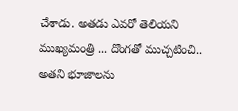చేశాడు. అతడు ఎవరో తెలియని ముఖ్యమంత్రి ... దొంగతో ముచ్చటించి.. అతని భూజాలను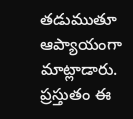తడుముతూ ఆప్యాయంగా మాట్లాడారు. ప్రస్తుతం ఈ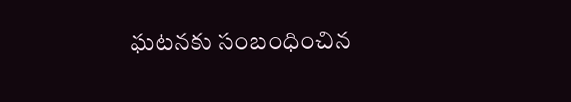ఘటనకు సంబంధించిన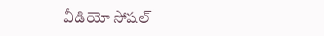వీడియో సోషల్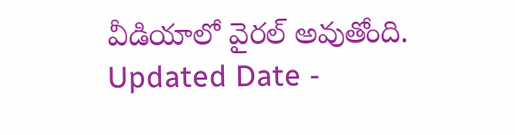వీడియాలో వైరల్ అవుతోంది.
Updated Date -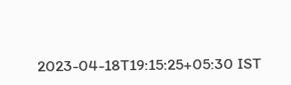2023-04-18T19:15:25+05:30 IST